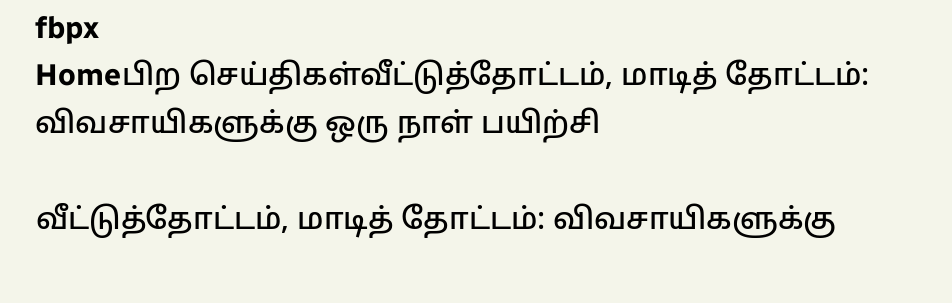fbpx
Homeபிற செய்திகள்வீட்டுத்தோட்டம், மாடித் தோட்டம்: விவசாயிகளுக்கு ஒரு நாள் பயிற்சி

வீட்டுத்தோட்டம், மாடித் தோட்டம்: விவசாயிகளுக்கு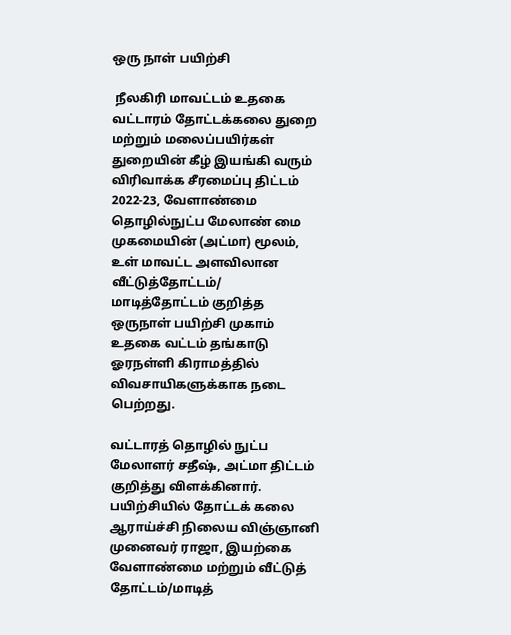ஒரு நாள் பயிற்சி

 நீலகிரி மாவட்டம் உதகை வட்டாரம் தோட்டக்கலை துறை மற்றும் மலைப்பயிர்கள் துறையின் கீழ் இயங்கி வரும் விரிவாக்க சீரமைப்பு திட்டம் 2022-23, வேளாண்மை தொழில்நுட்ப மேலாண் மை முகமையின் (அட்மா) மூலம், உள் மாவட்ட அளவிலான வீட்டுத்தோட்டம்/ மாடித்தோட்டம் குறித்த ஒருநாள் பயிற்சி முகாம் உதகை வட்டம் தங்காடு ஓரநள்ளி கிராமத்தில் விவசாயிகளுக்காக நடை பெற்றது.

வட்டாரத் தொழில் நுட்ப மேலாளர் சதீஷ், அட்மா திட்டம் குறித்து விளக்கினார்.
பயிற்சியில் தோட்டக் கலை ஆராய்ச்சி நிலைய விஞ்ஞானி முனைவர் ராஜா, இயற்கை வேளாண்மை மற்றும் வீட்டுத் தோட்டம்/மாடித்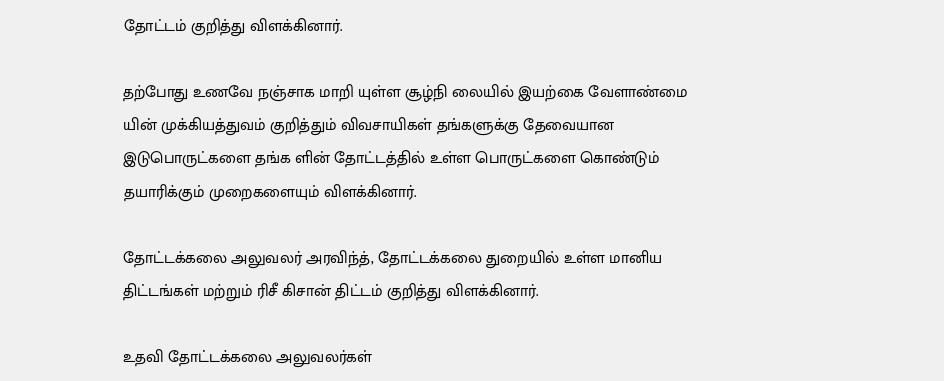தோட்டம் குறித்து விளக்கினார்.

தற்போது உணவே நஞ்சாக மாறி யுள்ள சூழ்நி லையில் இயற்கை வேளாண்மை யின் முக்கியத்துவம் குறித்தும் விவசாயிகள் தங்களுக்கு தேவையான இடுபொருட்களை தங்க ளின் தோட்டத்தில் உள்ள பொருட்களை கொண்டும் தயாரிக்கும் முறைகளையும் விளக்கினார்.

தோட்டக்கலை அலுவலர் அரவிந்த், தோட்டக்கலை துறையில் உள்ள மானிய திட்டங்கள் மற்றும் ரிசீ கிசான் திட்டம் குறித்து விளக்கினார்.

உதவி தோட்டக்கலை அலுவலர்கள்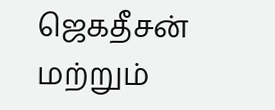ஜெகதீசன் மற்றும்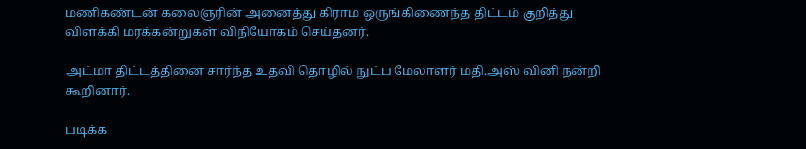மணிகண்டன் கலைஞரின் அனைத்து கிராம ஒருங்கிணைந்த திட்டம் குறித்து விளக்கி மரக்கன்றுகள் விநியோகம் செய்தனர்.

அட்மா திட்டத்தினை சார்ந்த உதவி தொழில் நுட்ப மேலாளர் மதி.அஸ் வினி நன்றி கூறினார்.

படிக்க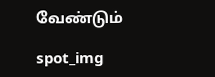வேண்டும்

spot_img